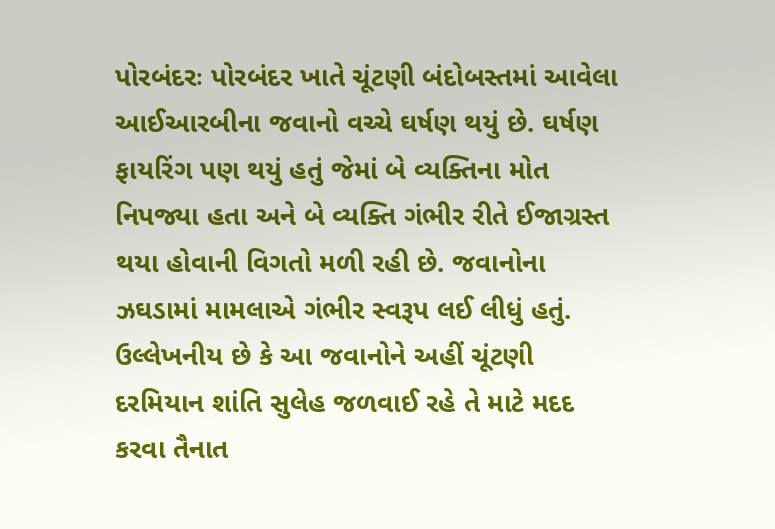પોરબંદરઃ પોરબંદર ખાતે ચૂંટણી બંદોબસ્તમાં આવેલા આઈઆરબીના જવાનો વચ્ચે ઘર્ષણ થયું છે. ઘર્ષણ ફાયરિંગ પણ થયું હતું જેમાં બે વ્યક્તિના મોત નિપજ્યા હતા અને બે વ્યક્તિ ગંભીર રીતે ઈજાગ્રસ્ત થયા હોવાની વિગતો મળી રહી છે. જવાનોના ઝઘડામાં મામલાએ ગંભીર સ્વરૂપ લઈ લીધું હતું. ઉલ્લેખનીય છે કે આ જવાનોને અહીં ચૂંટણી દરમિયાન શાંતિ સુલેહ જળવાઈ રહે તે માટે મદદ કરવા તૈનાત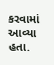કરવામાં આવ્યા હતા.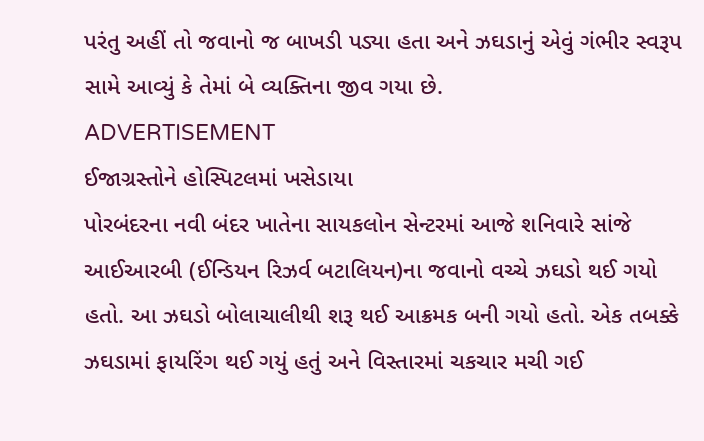પરંતુ અહીં તો જવાનો જ બાખડી પડ્યા હતા અને ઝઘડાનું એવું ગંભીર સ્વરૂપ સામે આવ્યું કે તેમાં બે વ્યક્તિના જીવ ગયા છે.
ADVERTISEMENT
ઈજાગ્રસ્તોને હોસ્પિટલમાં ખસેડાયા
પોરબંદરના નવી બંદર ખાતેના સાયકલોન સેન્ટરમાં આજે શનિવારે સાંજે આઈઆરબી (ઈન્ડિયન રિઝર્વ બટાલિયન)ના જવાનો વચ્ચે ઝઘડો થઈ ગયો હતો. આ ઝઘડો બોલાચાલીથી શરૂ થઈ આક્રમક બની ગયો હતો. એક તબક્કે ઝઘડામાં ફાયરિંગ થઈ ગયું હતું અને વિસ્તારમાં ચકચાર મચી ગઈ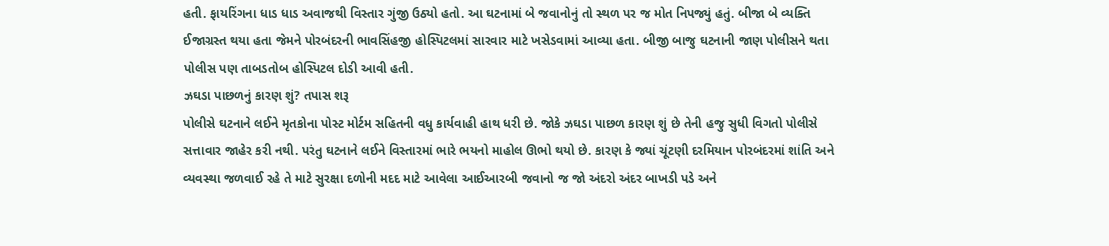હતી. ફાયરિંગના ધાડ ધાડ અવાજથી વિસ્તાર ગુંજી ઉઠ્યો હતો. આ ઘટનામાં બે જવાનોનું તો સ્થળ પર જ મોત નિપજ્યું હતું. બીજા બે વ્યક્તિ ઈજાગ્રસ્ત થયા હતા જેમને પોરબંદરની ભાવસિંહજી હોસ્પિટલમાં સારવાર માટે ખસેડવામાં આવ્યા હતા. બીજી બાજુ ઘટનાની જાણ પોલીસને થતા પોલીસ પણ તાબડતોબ હોસ્પિટલ દોડી આવી હતી.
ઝઘડા પાછળનું કારણ શું? તપાસ શરૂ
પોલીસે ઘટનાને લઈને મૃતકોના પોસ્ટ મોર્ટમ સહિતની વધુ કાર્યવાહી હાથ ધરી છે. જોકે ઝઘડા પાછળ કારણ શું છે તેની હજુ સુધી વિગતો પોલીસે સત્તાવાર જાહેર કરી નથી. પરંતુ ઘટનાને લઈને વિસ્તારમાં ભારે ભયનો માહોલ ઊભો થયો છે. કારણ કે જ્યાં ચૂંટણી દરમિયાન પોરબંદરમાં શાંતિ અને વ્યવસ્થા જળવાઈ રહે તે માટે સુરક્ષા દળોની મદદ માટે આવેલા આઈઆરબી જવાનો જ જો અંદરો અંદર બાખડી પડે અને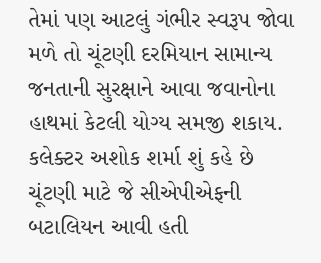તેમાં પણ આટલું ગંભીર સ્વરૂપ જોવા મળે તો ચૂંટણી દરમિયાન સામાન્ય જનતાની સુરક્ષાને આવા જવાનોના હાથમાં કેટલી યોગ્ય સમજી શકાય.
કલેક્ટર અશોક શર્મા શું કહે છે
ચૂંટણી માટે જે સીએપીએફની બટાલિયન આવી હતી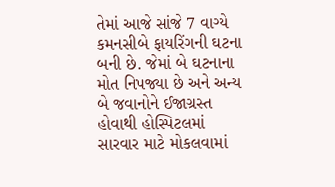તેમાં આજે સાંજે 7 વાગ્યે કમનસીબે ફાયરિંગની ઘટના બની છે. જેમાં બે ઘટનાના મોત નિપજ્યા છે અને અન્ય બે જવાનોને ઈજાગ્રસ્ત હોવાથી હોસ્પિટલમાં સારવાર માટે મોકલવામાં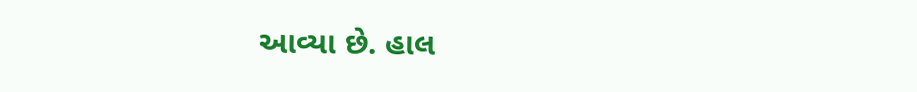આવ્યા છે. હાલ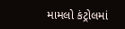મામલો કંટ્રોલમાં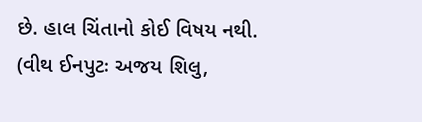છે. હાલ ચિંતાનો કોઈ વિષય નથી.
(વીથ ઈનપુટઃ અજય શિલુ,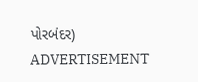પોરબંદર)
ADVERTISEMENT